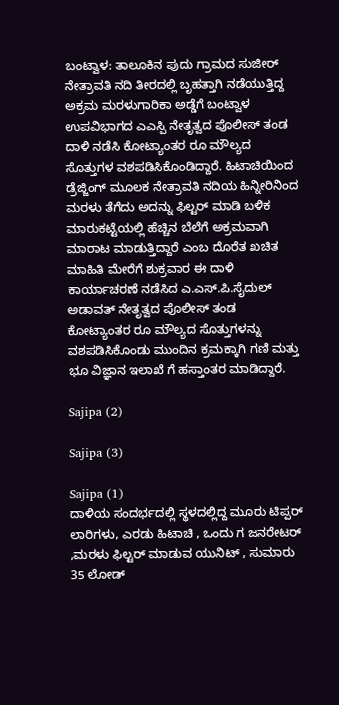ಬಂಟ್ವಾಳ: ತಾಲೂಕಿನ ಪುದು ಗ್ರಾಮದ ಸುಜೀರ್ ನೇತ್ರಾವತಿ ನದಿ ತೀರದಲ್ಲಿ ಬೃಹತ್ತಾಗಿ ನಡೆಯುತ್ತಿದ್ದ ಅಕ್ರಮ ಮರಳುಗಾರಿಕಾ ಅಡ್ಡೆಗೆ ಬಂಟ್ವಾಳ ಉಪವಿಭಾಗದ ಎಎಸ್ಪಿ ನೇತೃತ್ವದ ಪೊಲೀಸ್ ತಂಡ ದಾಳಿ ನಡೆಸಿ ಕೋಟ್ಯಾಂತರ ರೂ ಮೌಲ್ಯದ ಸೊತ್ತುಗಳ ವಶಪಡಿಸಿಕೊಂಡಿದ್ದಾರೆ. ಹಿಟಾಚಿಯಿಂದ ಡ್ರೆಜ್ಜಿಂಗ್ ಮೂಲಕ ನೇತ್ರಾವತಿ ನದಿಯ ಹಿನ್ನೀರಿನಿಂದ ಮರಳು ತೆಗೆದು ಅದನ್ನು ಫಿಲ್ಟರ್ ಮಾಡಿ ಬಳಿಕ ಮಾರುಕಟ್ಟೆಯಲ್ಲಿ ಹೆಚ್ಚಿನ ಬೆಲೆಗೆ ಅಕ್ರಮವಾಗಿ ಮಾರಾಟ ಮಾಡುತ್ತಿದ್ದಾರೆ ಎಂಬ ದೊರೆತ ಖಚಿತ ಮಾಹಿತಿ ಮೇರೆಗೆ ಶುಕ್ರವಾರ ಈ ದಾಳಿ ಕಾರ್ಯಾಚರಣೆ ನಡೆಸಿದ ಎ.ಎಸ್.ಪಿ.ಸೈದುಲ್ ಅಡಾವತ್ ನೇತೃತ್ವದ ಪೊಲೀಸ್ ತಂಡ ಕೋಟ್ಯಾಂತರ ರೂ ಮೌಲ್ಯದ ಸೊತ್ತುಗಳನ್ನು ವಶಪಡಿಸಿಕೊಂಡು ಮುಂದಿನ ಕ್ರಮಕ್ಕಾಗಿ ಗಣಿ ಮತ್ತು ಭೂ ವಿಜ್ಞಾನ ಇಲಾಖೆ ಗೆ ಹಸ್ತಾಂತರ ಮಾಡಿದ್ದಾರೆ.

Sajipa (2)

Sajipa (3)

Sajipa (1)
ದಾಳಿಯ ಸಂದರ್ಭದಲ್ಲಿ ಸ್ಥಳದಲ್ಲಿದ್ದ ಮೂರು ಟಿಪ್ಪರ್ ಲಾರಿಗಳು, ಎರಡು ಹಿಟಾಚಿ , ಒಂದು ಗ ಜನರೇಟರ್ ,ಮರಳು ಫಿಲ್ಟರ್ ಮಾಡುವ ಯುನಿಟ್ , ಸುಮಾರು 35 ಲೋಡ್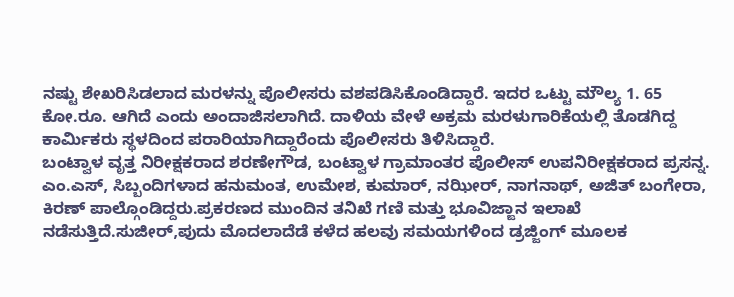ನಷ್ಟು ಶೇಖರಿಸಿಡಲಾದ ಮರಳನ್ನು ಪೊಲೀಸರು ವಶಪಡಿಸಿಕೊಂಡಿದ್ದಾರೆ. ಇದರ ಒಟ್ಟು ಮೌಲ್ಯ 1. 65 ಕೋ.ರೂ. ಆಗಿದೆ ಎಂದು ಅಂದಾಜಿಸಲಾಗಿದೆ. ದಾಳಿಯ ವೇಳೆ ಅಕ್ರಮ ಮರಳುಗಾರಿಕೆಯಲ್ಲಿ ತೊಡಗಿದ್ದ ಕಾರ್ಮಿಕರು ಸ್ಥಳದಿಂದ ಪರಾರಿಯಾಗಿದ್ದಾರೆಂದು ಪೊಲೀಸರು ತಿಳಿಸಿದ್ದಾರೆ.
ಬಂಟ್ವಾಳ ವೃತ್ತ ನಿರೀಕ್ಷಕರಾದ ಶರಣೇಗೌಡ, ಬಂಟ್ವಾಳ ಗ್ರಾಮಾಂತರ ಪೊಲೀಸ್ ಉಪನಿರೀಕ್ಷಕರಾದ ಪ್ರಸನ್ನ. ಎಂ.ಎಸ್, ಸಿಬ್ಬಂದಿಗಳಾದ ಹನುಮಂತ, ಉಮೇಶ, ಕುಮಾರ್, ನಝೀರ್, ನಾಗನಾಥ್, ಅಜಿತ್ ಬಂಗೇರಾ, ಕಿರಣ್ ಪಾಲ್ಗೊಂಡಿದ್ದರು.ಪ್ರಕರಣದ ಮುಂದಿನ ತನಿಖೆ ಗಣಿ ಮತ್ತು ಭೂವಿಜ್ಙಾನ ಇಲಾಖೆ ನಡೆಸುತ್ತಿದೆ.ಸುಜೀರ್,ಪುದು ಮೊದಲಾದೆಡೆ ಕಳೆದ ಹಲವು ಸಮಯಗಳಿಂದ ಡ್ರಜ್ಜಿಂಗ್ ಮೂಲಕ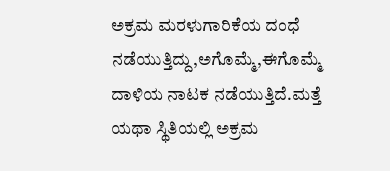ಅಕ್ರಮ ಮರಳುಗಾರಿಕೆಯ ದಂಧೆ ನಡೆಯುತ್ತಿದ್ದು,ಅಗೊಮ್ಮೆ,ಈಗೊಮ್ಮೆ ದಾಳಿಯ ನಾಟಕ ನಡೆಯುತ್ತಿದೆ.ಮತ್ತೆ ಯಥಾ ಸ್ಥಿತಿಯಲ್ಲಿ ಅಕ್ರಮ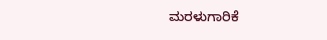ಮರಳುಗಾರಿಕೆ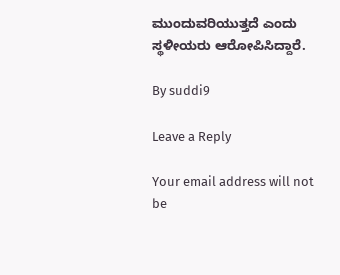ಮುಂದುವರಿಯುತ್ತದೆ ಎಂದು ಸ್ಥಳೀಯರು ಆರೋಪಿಸಿದ್ದಾರೆ.

By suddi9

Leave a Reply

Your email address will not be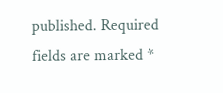published. Required fields are marked *